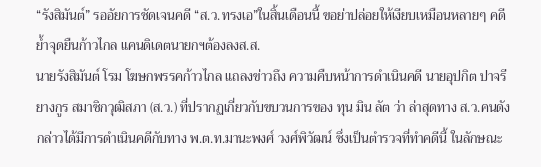“รังสิมันต์” รออัยการชัดเจนคดี “ส.ว.ทรงเอ”ในสิ้นเดือนนี้ ขอย่าปล่อยให้เงียบเหมือนหลายๆ คดี ย้ำจุดยืนก้าวไกล แคนดิเดตนายกฯต้องลงส.ส.
นายรังสิมันต์ โรม โฆษกพรรคก้าวไกล แถลงข่าวถึง ความคืบหน้าการดำเนินคดี นายอุปกิต ปาจรียางกูร สมาชิกวุฒิสภา (ส.ว.) ที่ปรากฏเกี่ยวกับขบวนการของ ทุน มิน ลัต ว่า ล่าสุดทาง ส.ว.คนดังกล่าวได้มีการดำเนินคดีกับทาง พ.ต.ท.มานะพงศ์ วงศ์พิวัฒน์ ซึ่งเป็นตำรวจที่ทำคดีนี้ ในลักษณะ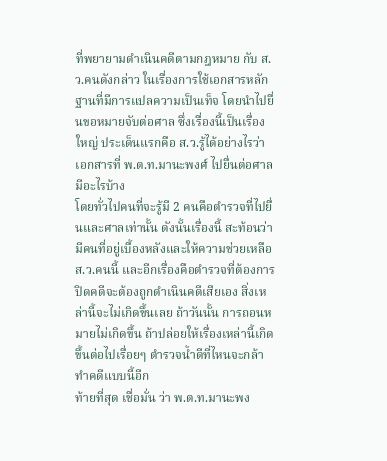ที่พยายามดำเนินคดีตามกฎหมาย กับ ส.ว.คนดังกล่าว ในเรื่องการใช้เอกสารหลักฐานที่มีการแปลความเป็นเท็จ โดยนำไปยื่นขอหมายจับต่อศาล ซึ่งเรื่องนี้เป็นเรื่องใหญ่ ประเด็นแรกคือ ส.ว.รู้ได้อย่างไรว่า เอกสารที่ พ.ต.ท.มานะพงศ์ ไปยื่นต่อศาลมีอะไรบ้าง
โดยทั่วไปคนที่จะรู้มี 2 คนคือตำรวจที่ไปยื่นและศาลเท่านั้น ดังนั้นเรื่องนี้ สะท้อนว่ามีคนที่อยู่เบื้องหลังและให้ความช่วยเหลือ ส.ว.คนนี้ และอีกเรื่องคือตำรวจที่ต้องการปิดคดีจะต้องถูกดำเนินคดีเสียเอง สิ่งเหล่านี้จะไม่เกิดขึ้นเลย ถ้าวันนั้น การถอนหมายไม่เกิดขึ้น ถ้าปล่อยให้เรื่องเหล่านี้เกิดขึ้นต่อไปเรื่อยๆ ตำรวจน้ำดีที่ไหนจะกล้าทำคดีแบบนี้อีก
ท้ายที่สุด เชื่อมั่น ว่า พ.ต.ท.มานะพง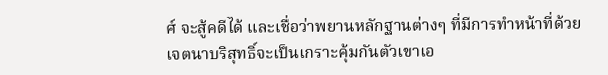ศ์ จะสู้คดีได้ และเชื่อว่าพยานหลักฐานต่างๆ ที่มีการทำหน้าที่ด้วยเจตนาบริสุทธิ์จะเป็นเกราะคุ้มกันตัวเขาเอ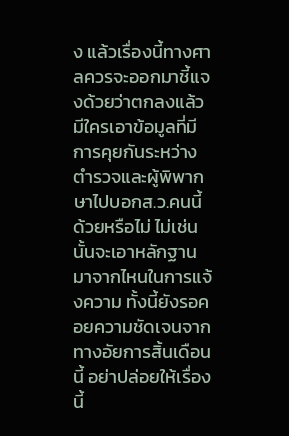ง แล้วเรื่องนี้ทางศาลควรจะออกมาชี้แจงด้วยว่าตกลงแล้วมีใครเอาข้อมูลที่มีการคุยกันระหว่างตำรวจและผู้พิพากษาไปบอกส.ว.คนนี้ด้วยหรือไม่ ไม่เช่นนั้นจะเอาหลักฐานมาจากไหนในการแจ้งความ ทั้งนี้ยังรอคอยความชัดเจนจากทางอัยการสิ้นเดือนนี้ อย่าปล่อยให้เรื่องนี้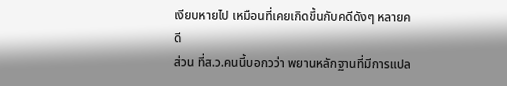เงียบหายไป เหมือนที่เคยเกิดขึ้นกับคดีดังๆ หลายคดี
ส่วน ที่ส.ว.คนนี้บอกวว่า พยานหลักฐานที่มีการแปล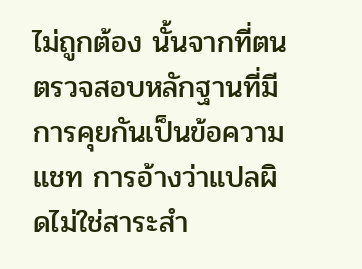ไม่ถูกต้อง นั้นจากที่ตนตรวจสอบหลักฐานที่มีการคุยกันเป็นข้อความแชท การอ้างว่าแปลผิดไม่ใช่สาระสำ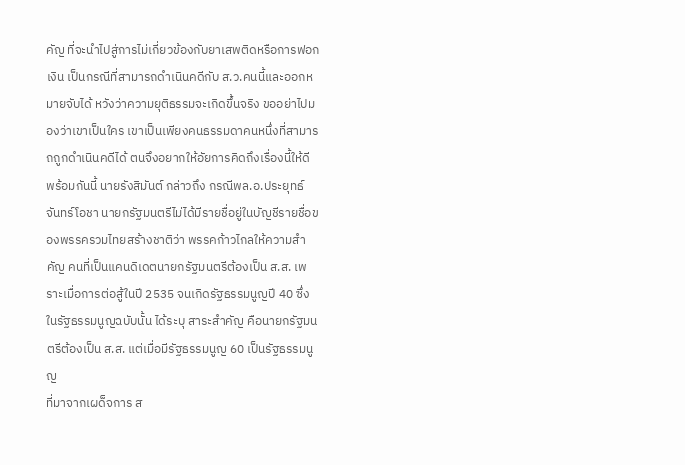คัญ ที่จะนำไปสู่การไม่เกี่ยวข้องกับยาเสพติดหรือการฟอกเงิน เป็นกรณีที่สามารถดำเนินคดีกับ ส.ว.คนนี้และออกหมายจับได้ หวังว่าความยุติธรรมจะเกิดขึ้นจริง ขออย่าไปมองว่าเขาเป็นใคร เขาเป็นเพียงคนธรรมดาคนหนึ่งที่สามารถถูกดำเนินคดีได้ ตนจึงอยากให้อัยการคิดถึงเรื่องนี้ให้ดี
พร้อมกันนี้ นายรังสิมันต์ กล่าวถึง กรณีพล.อ.ประยุทธ์ จันทร์โอชา นายกรัฐมนตรีไม่ได้มีรายชื่อยู่ในบัญชีรายชื่อของพรรครวมไทยสร้างชาติว่า พรรคก้าวไกลให้ความสำคัญ คนที่เป็นแคนดิเดตนายกรัฐมนตรีต้องเป็น ส.ส. เพราะเมื่อการต่อสู้ในปี 2535 จนเกิดรัฐธรรมนูญปี 40 ซึ่งในรัฐธรรมนูญฉบับนั้น ได้ระบุ สาระสำคัญ คือนายกรัฐมนตรีต้องเป็น ส.ส. แต่เมื่อมีรัฐธรรมนูญ 60 เป็นรัฐธรรมนูญ
ที่มาจากเผด็จการ ส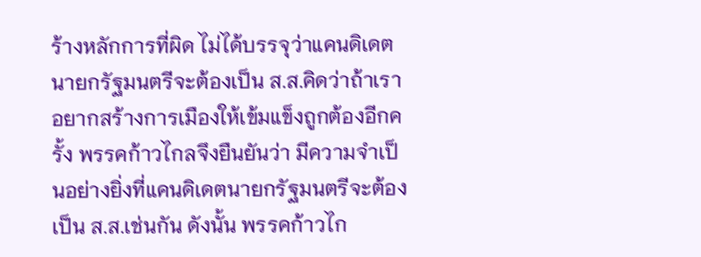ร้างหลักการที่ผิด ไม่ได้บรรจุว่าแคนดิเดตนายกรัฐมนตรีจะต้องเป็น ส.ส.คิดว่าถ้าเราอยากสร้างการเมืองให้เข้มแข็งถูกต้องอีกครั้ง พรรคก้าวไกลจึงยืนยันว่า มีความจำเป็นอย่างยิ่งที่แคนดิเดตนายกรัฐมนตรีจะต้องเป็น ส.ส.เช่นกัน ดังนั้น พรรคก้าวไก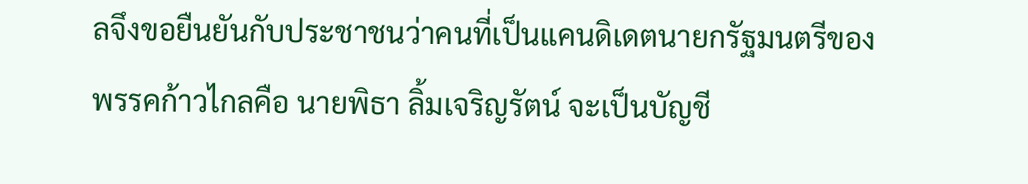ลจึงขอยืนยันกับประชาชนว่าคนที่เป็นแคนดิเดตนายกรัฐมนตรีของพรรคก้าวไกลคือ นายพิธา ลิ้มเจริญรัตน์ จะเป็นบัญชี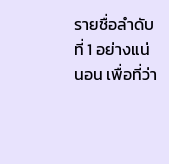รายชื่อลำดับที่ 1 อย่างแน่นอน เพื่อที่ว่า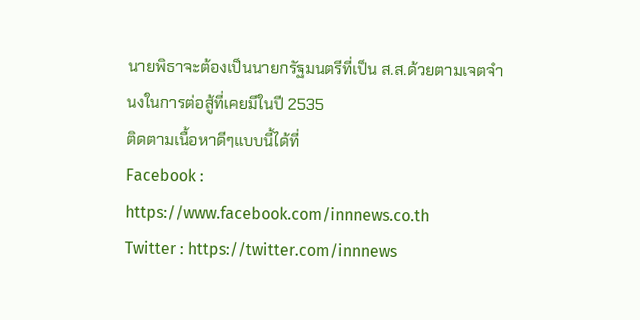นายพิธาจะต้องเป็นนายกรัฐมนตรีที่เป็น ส.ส.ด้วยตามเจตจำนงในการต่อสู้ที่เคยมีในปี 2535
ติดตามเนื้อหาดีๆแบบนี้ได้ที่
Facebook : https://www.facebook.com/innnews.co.th
Twitter : https://twitter.com/innnews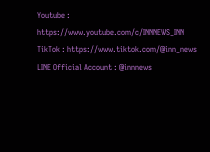Youtube : https://www.youtube.com/c/INNNEWS_INN
TikTok : https://www.tiktok.com/@inn_news
LINE Official Account : @innnews